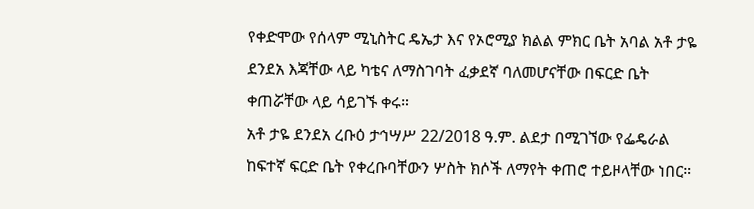የቀድሞው የሰላም ሚኒስትር ዴኤታ እና የኦሮሚያ ክልል ምክር ቤት አባል አቶ ታዬ ደንደአ እጃቸው ላይ ካቴና ለማስገባት ፈቃደኛ ባለመሆናቸው በፍርድ ቤት ቀጠሯቸው ላይ ሳይገኙ ቀሩ።
አቶ ታዬ ደንደአ ረቡዕ ታኅሣሥ 22/2018 ዓ.ም. ልደታ በሚገኘው የፌዴራል ከፍተኛ ፍርድ ቤት የቀረቡባቸውን ሦስት ክሶች ለማየት ቀጠሮ ተይዞላቸው ነበር።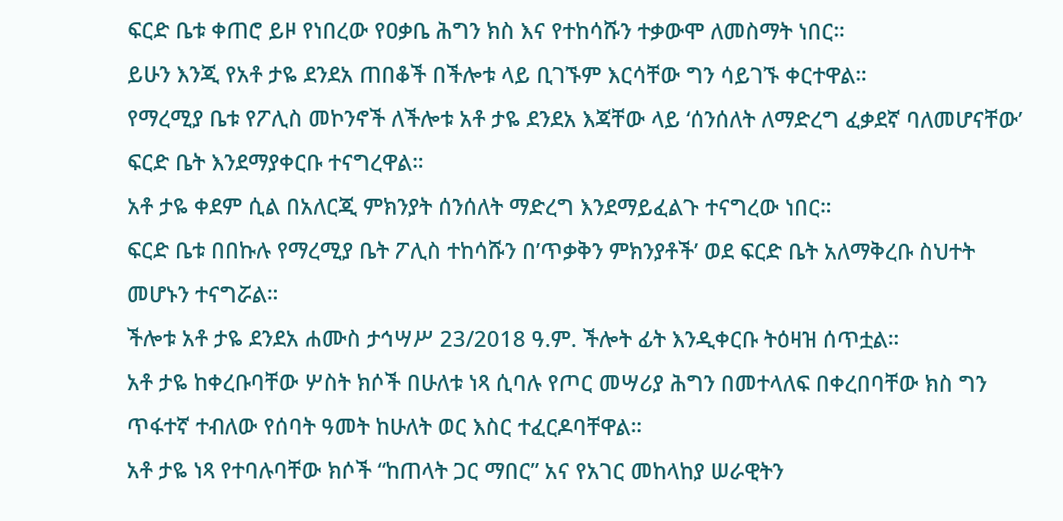ፍርድ ቤቱ ቀጠሮ ይዞ የነበረው የዐቃቤ ሕግን ክስ እና የተከሳሹን ተቃውሞ ለመስማት ነበር።
ይሁን እንጂ የአቶ ታዬ ደንደአ ጠበቆች በችሎቱ ላይ ቢገኙም እርሳቸው ግን ሳይገኙ ቀርተዋል።
የማረሚያ ቤቱ የፖሊስ መኮንኖች ለችሎቱ አቶ ታዬ ደንደአ እጃቸው ላይ ‘ሰንሰለት ለማድረግ ፈቃደኛ ባለመሆናቸው’ ፍርድ ቤት እንደማያቀርቡ ተናግረዋል።
አቶ ታዬ ቀደም ሲል በአለርጂ ምክንያት ሰንሰለት ማድረግ እንደማይፈልጉ ተናግረው ነበር።
ፍርድ ቤቱ በበኩሉ የማረሚያ ቤት ፖሊስ ተከሳሹን በ’ጥቃቅን ምክንያቶች’ ወደ ፍርድ ቤት አለማቅረቡ ስህተት መሆኑን ተናግሯል።
ችሎቱ አቶ ታዬ ደንደአ ሐሙስ ታኅሣሥ 23/2018 ዓ.ም. ችሎት ፊት እንዲቀርቡ ትዕዛዝ ሰጥቷል።
አቶ ታዬ ከቀረቡባቸው ሦስት ክሶች በሁለቱ ነጻ ሲባሉ የጦር መሣሪያ ሕግን በመተላለፍ በቀረበባቸው ክስ ግን ጥፋተኛ ተብለው የሰባት ዓመት ከሁለት ወር እስር ተፈርዶባቸዋል።
አቶ ታዬ ነጻ የተባሉባቸው ክሶች “ከጠላት ጋር ማበር” አና የአገር መከላከያ ሠራዊትን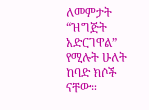ለመምታት “ዝግጅት አድርገዋል” የሚሉት ሁለት ከባድ ክሶች ናቸው።